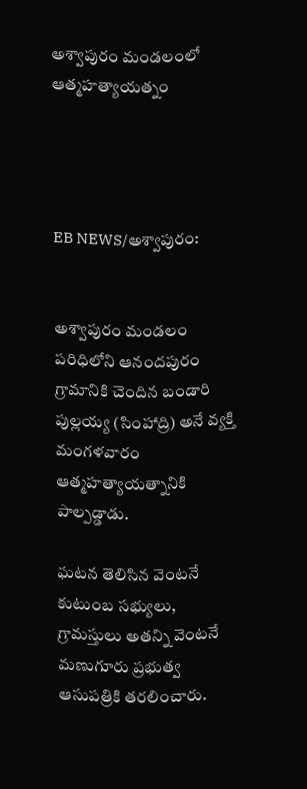అశ్వాపురం మండలంలో ఆత్మహత్యాయత్నం




EB NEWS/అశ్వాపురం:


అశ్వాపురం మండలం పరిధిలోని ఆనందపురం గ్రామానికి చెందిన బండారి పుల్లయ్య (సింహాద్రి) అనే వ్యక్తి మంగళవారం ఆత్మహత్యాయత్నానికి పాల్పడ్డాడు.

ఘటన తెలిసిన వెంటనే కుటుంబ సభ్యులు, గ్రామస్తులు అతన్ని వెంటనే మణుగూరు ప్రభుత్వ ఆసుపత్రికి తరలించారు.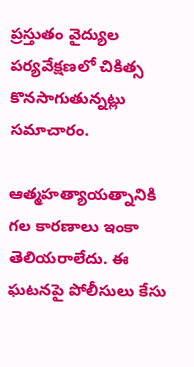ప్రస్తుతం వైద్యుల పర్యవేక్షణలో చికిత్స కొనసాగుతున్నట్లు సమాచారం.

ఆత్మహత్యాయత్నానికి గల కారణాలు ఇంకా తెలియరాలేదు. ఈ ఘటనపై పోలీసులు కేసు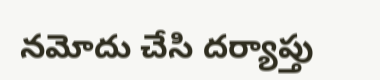నమోదు చేసి దర్యాప్తు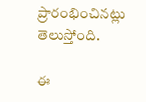ప్రారంభించినట్లు తెలుస్తోంది.

ఈ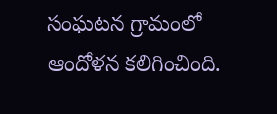సంఘటన గ్రామంలో ఆందోళన కలిగించింది.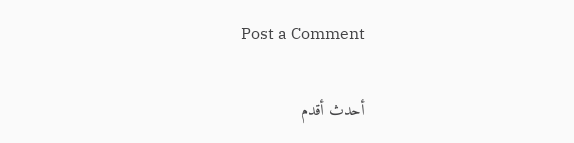Post a Comment

أحدث أقدم